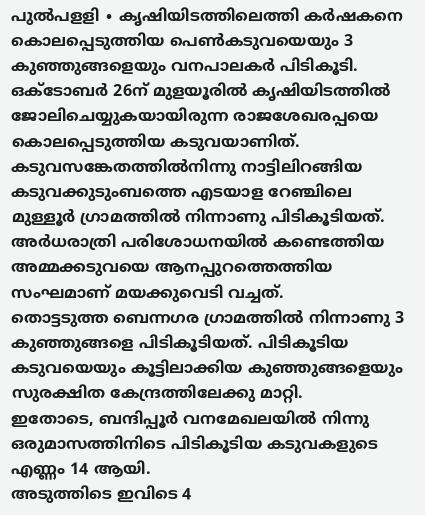പുൽപളളി ∙ കൃഷിയിടത്തിലെത്തി കർഷകനെ കൊലപ്പെടുത്തിയ പെൺകടുവയെയും 3 കുഞ്ഞുങ്ങളെയും വനപാലകർ പിടികൂടി. ഒക്ടോബർ 26ന് മുളയൂരിൽ കൃഷിയിടത്തിൽ ജോലിചെയ്യുകയായിരുന്ന രാജശേഖരപ്പയെ കൊലപ്പെടുത്തിയ കടുവയാണിത്. കടുവസങ്കേതത്തിൽനിന്നു നാട്ടിലിറങ്ങിയ കടുവക്കുടുംബത്തെ എടയാള റേഞ്ചിലെ മുള്ളൂർ ഗ്രാമത്തിൽ നിന്നാണു പിടികൂടിയത്.
അർധരാത്രി പരിശോധനയിൽ കണ്ടെത്തിയ അമ്മക്കടുവയെ ആനപ്പുറത്തെത്തിയ സംഘമാണ് മയക്കുവെടി വച്ചത്.
തൊട്ടടുത്ത ബെന്നഗര ഗ്രാമത്തിൽ നിന്നാണു 3 കുഞ്ഞുങ്ങളെ പിടികൂടിയത്. പിടികൂടിയ കടുവയെയും കൂട്ടിലാക്കിയ കുഞ്ഞുങ്ങളെയും സുരക്ഷിത കേന്ദ്രത്തിലേക്കു മാറ്റി.
ഇതോടെ, ബന്ദിപ്പൂർ വനമേഖലയിൽ നിന്നു ഒരുമാസത്തിനിടെ പിടികൂടിയ കടുവകളുടെ എണ്ണം 14 ആയി.
അടുത്തിടെ ഇവിടെ 4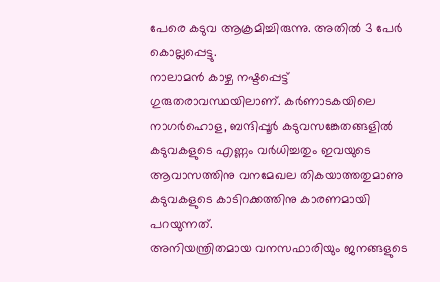പേരെ കടുവ ആക്രമിച്ചിരുന്നു. അതിൽ 3 പേർ കൊല്ലപ്പെട്ടു.
നാലാമൻ കാഴ്ച നഷ്ടപ്പെട്ട് ഗുരുതരാവസ്ഥയിലാണ്. കർണാടകയിലെ നാഗർഹൊള, ബന്ദിപ്പൂർ കടുവസങ്കേതങ്ങളിൽ കടുവകളുടെ എണ്ണം വർധിച്ചതും ഇവയുടെ ആവാസത്തിനു വനമേഖല തികയാത്തതുമാണു കടുവകളുടെ കാടിറക്കത്തിനു കാരണമായി പറയുന്നത്.
അനിയന്ത്രിതമായ വനസഫാരിയും ജനങ്ങളുടെ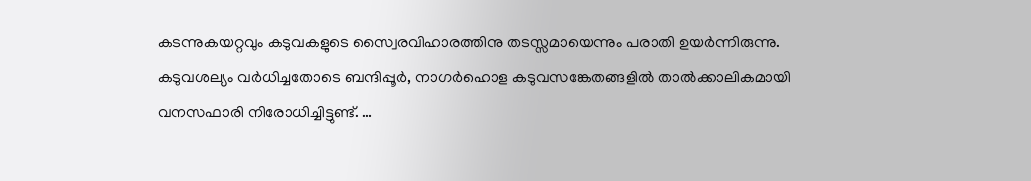കടന്നുകയറ്റവും കടുവകളുടെ സ്വൈരവിഹാരത്തിനു തടസ്സമായെന്നും പരാതി ഉയർന്നിരുന്നു.
കടുവശല്യം വർധിച്ചതോടെ ബന്ദിപ്പൂർ, നാഗർഹൊള കടുവസങ്കേതങ്ങളിൽ താൽക്കാലികമായി വനസഫാരി നിരോധിച്ചിട്ടുണ്ട്. …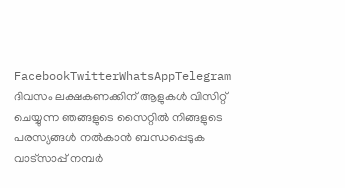FacebookTwitterWhatsAppTelegram
ദിവസം ലക്ഷകണക്കിന് ആളുകൾ വിസിറ്റ് ചെയ്യുന്ന ഞങ്ങളുടെ സൈറ്റിൽ നിങ്ങളുടെ പരസ്യങ്ങൾ നൽകാൻ ബന്ധപ്പെടുക വാട്സാപ്പ് നമ്പർ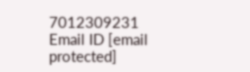7012309231 Email ID [email protected]